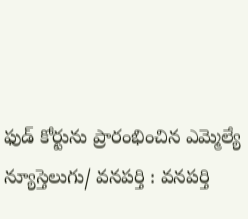ఫుడ్ కోర్టును ప్రారంభించిన ఎమ్మెల్యే
న్యూస్తెలుగు/ వనపర్తి : వనపర్తి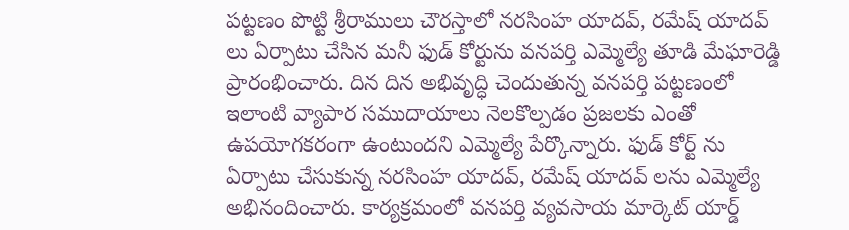పట్టణం పొట్టి శ్రీరాములు చౌరస్తాలో నరసింహ యాదవ్, రమేష్ యాదవ్ లు ఏర్పాటు చేసిన మనీ ఫుడ్ కోర్టును వనపర్తి ఎమ్మెల్యే తూడి మేఘారెడ్డి ప్రారంభించారు. దిన దిన అభివృద్ధి చెందుతున్న వనపర్తి పట్టణంలో ఇలాంటి వ్యాపార సముదాయాలు నెలకొల్పడం ప్రజలకు ఎంతో ఉపయోగకరంగా ఉంటుందని ఎమ్మెల్యే పేర్కొన్నారు. ఫుడ్ కోర్ట్ ను ఏర్పాటు చేసుకున్న నరసింహ యాదవ్, రమేష్ యాదవ్ లను ఎమ్మెల్యే అభినందించారు. కార్యక్రమంలో వనపర్తి వ్యవసాయ మార్కెట్ యార్డ్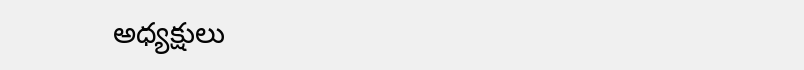అధ్యక్షులు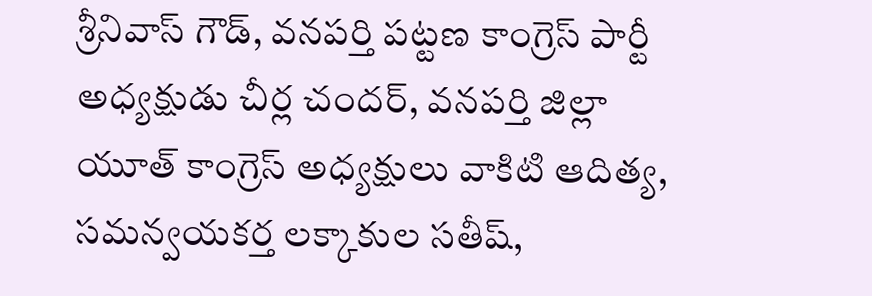శ్రీనివాస్ గౌడ్, వనపర్తి పట్టణ కాంగ్రెస్ పార్టీ అధ్యక్షుడు చీర్ల చందర్, వనపర్తి జిల్లా యూత్ కాంగ్రెస్ అధ్యక్షులు వాకిటి ఆదిత్య, సమన్వయకర్త లక్కాకుల సతీష్,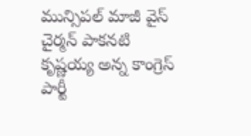మున్సిపల్ మాజీ వైస్ చైర్మన్ పాకనటి కృష్ణయ్య అన్న కాంగ్రెస్ పార్టీ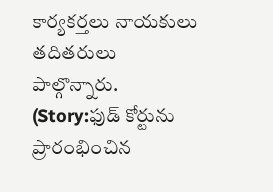కార్యకర్తలు నాయకులు తదితరులు పాల్గొన్నారు. (Story:ఫుడ్ కోర్టును ప్రారంభించిన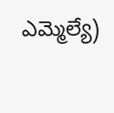ఎమ్మెల్యే)